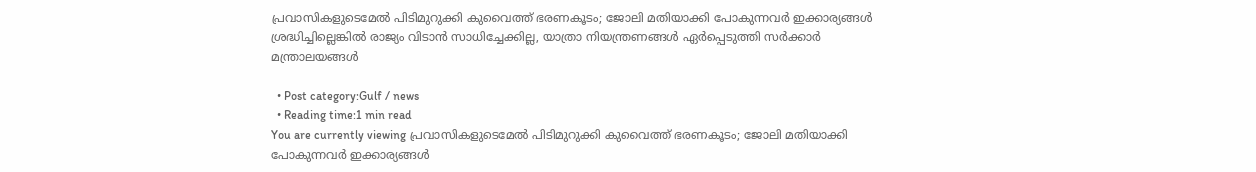പ്രവാസികളുടെമേൽ പിടിമുറുക്കി കുവൈത്ത് ഭരണകൂടം; ജോലി മതിയാക്കി പോകുന്നവർ ഇക്കാര്യങ്ങള്‍ ശ്രദ്ധിച്ചില്ലെങ്കില്‍ രാജ്യം വിടാന്‍ സാധിച്ചേക്കില്ല, യാത്രാ നിയന്ത്രണങ്ങള്‍ ഏര്‍പ്പെടുത്തി സര്‍ക്കാര്‍ മന്ത്രാലയങ്ങള്‍

  • Post category:Gulf / news
  • Reading time:1 min read
You are currently viewing പ്രവാസികളുടെമേൽ പിടിമുറുക്കി കുവൈത്ത് ഭരണകൂടം; ജോലി മതിയാക്കി പോകുന്നവർ ഇക്കാര്യങ്ങള്‍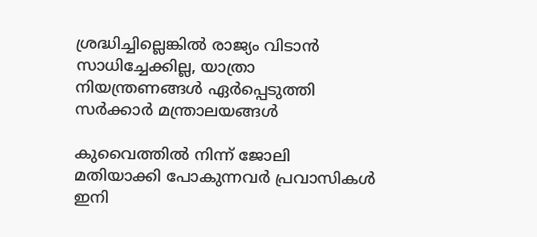ശ്രദ്ധിച്ചില്ലെങ്കില്‍ രാജ്യം വിടാന്‍ സാധിച്ചേക്കില്ല, യാത്രാ നിയന്ത്രണങ്ങള്‍ ഏര്‍പ്പെടുത്തി സര്‍ക്കാര്‍ മന്ത്രാലയങ്ങള്‍

കുവൈത്തില്‍ നിന്ന് ജോലി മതിയാക്കി പോകുന്നവര്‍ പ്രവാസികള്‍ ഇനി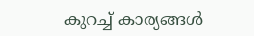കുറച്ച്‌ കാര്യങ്ങള്‍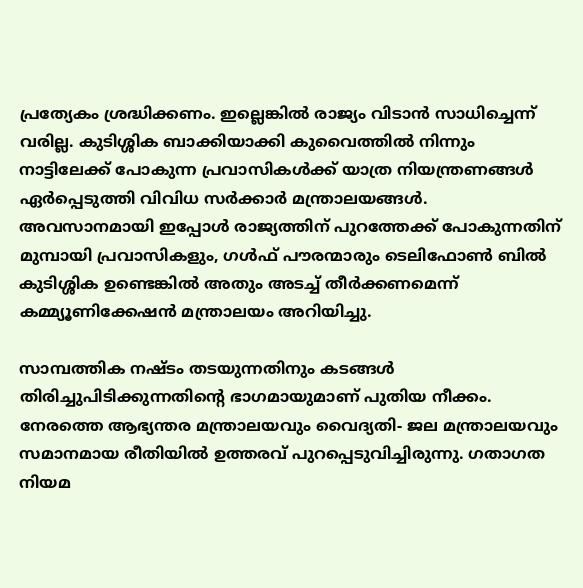പ്രത്യേകം ശ്രദ്ധിക്കണം. ഇല്ലെങ്കില്‍ രാജ്യം വിടാൻ സാധിച്ചെന്ന് വരില്ല. കുടിശ്ശിക ബാക്കിയാക്കി കുവൈത്തില്‍ നിന്നും നാട്ടിലേക്ക് പോകുന്ന പ്രവാസികള്‍ക്ക് യാത്ര നിയന്ത്രണങ്ങള്‍ ഏര്‍പ്പെടുത്തി വിവിധ സര്‍ക്കാര്‍ മന്ത്രാലയങ്ങള്‍. അവസാനമായി ഇപ്പോള്‍ രാജ്യത്തിന് പുറത്തേക്ക് പോകുന്നതിന് മുമ്പായി പ്രവാസികളും, ഗള്‍ഫ് പൗരന്മാരും ടെലിഫോണ്‍ ബില്‍ കുടിശ്ശിക ഉണ്ടെങ്കില്‍ അതും അടച്ച്‌ തീര്‍ക്കണമെന്ന് കമ്മ്യൂണിക്കേഷൻ മന്ത്രാലയം അറിയിച്ചു.

സാമ്പത്തിക നഷ്ടം തടയുന്നതിനും കടങ്ങള്‍ തിരിച്ചുപിടിക്കുന്നതിന്‍റെ ഭാഗമായുമാണ് പുതിയ നീക്കം. നേരത്തെ ആഭ്യന്തര മന്ത്രാലയവും വൈദ്യതി- ജല മന്ത്രാലയവും സമാനമായ രീതിയില്‍ ഉത്തരവ് പുറപ്പെടുവിച്ചിരുന്നു. ഗതാഗത നിയമ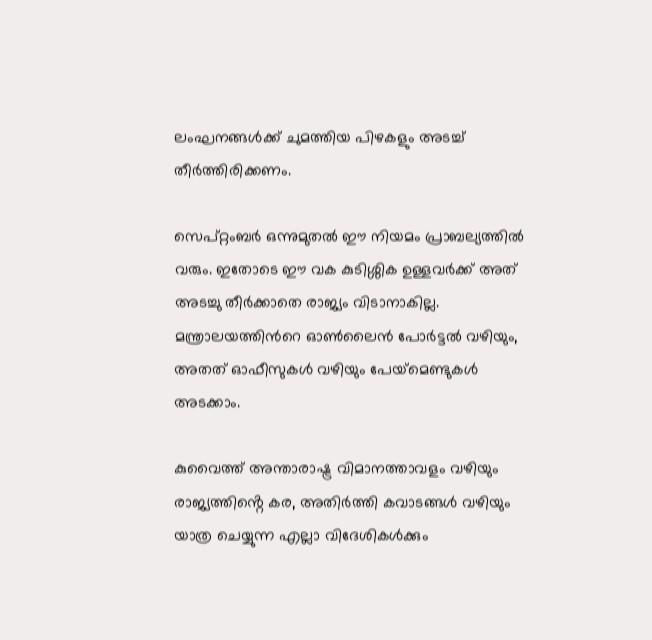ലംഘനങ്ങള്‍ക്ക് ചുമത്തിയ പിഴകളും അടച്ച്‌ തീര്‍ത്തിരിക്കണം.

സെപ്റ്റംബര്‍ ഒന്നുമുതല്‍ ഈ നിയമം പ്രാബല്യത്തില്‍ വരും. ഇതോടെ ഈ വക കുടിശ്ശിക ഉള്ളവര്‍ക്ക് അത് അടച്ചു തീര്‍ക്കാതെ രാജ്യം വിടാനാകില്ല. മന്ത്രാലയത്തിന്‍റെ ഓണ്‍ലൈന്‍ പോര്‍ട്ടല്‍ വഴിയും, അതത് ഓഫീസുകള്‍ വഴിയും പേയ്‌മെണ്ടുകള്‍ അടക്കാം.

കുവൈത്ത്‌ അന്താരാഷ്ട്ര വിമാനത്താവളം വഴിയും രാജ്യത്തിൻ്റെ കര, അതിര്‍ത്തി കവാടങ്ങള്‍ വഴിയും യാത്ര ചെയ്യുന്ന എല്ലാ വിദേശികള്‍ക്കും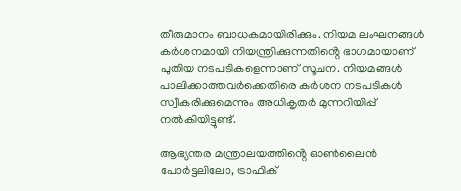തീരുമാനം ബാധകമായിരിക്കും. നിയമ ലംഘനങ്ങള്‍ കര്‍ശനമായി നിയന്ത്രിക്കുന്നതിൻ്റെ ഭാഗമായാണ് പുതിയ നടപടികളെന്നാണ് സൂചന. നിയമങ്ങള്‍ പാലിക്കാത്തവര്‍ക്കെതിരെ കര്‍ശന നടപടികള്‍ സ്വീകരിക്കുമെന്നും അധികൃതര്‍ മുന്നറിയിപ്പ് നല്‍കിയിട്ടുണ്ട്.

ആഭ്യന്തര മന്ത്രാലയത്തിൻ്റെ ഓണ്‍ലൈൻ പോര്‍ട്ടലിലോ, ട്രാഫിക്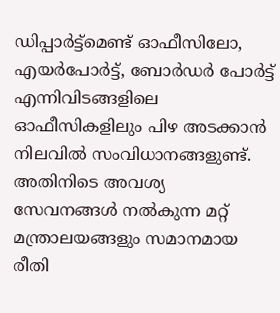ഡിപ്പാര്‍ട്ട്‌മെണ്ട് ഓഫീസിലോ, എയര്‍പോര്‍ട്ട്, ബോര്‍ഡര്‍ പോര്‍ട്ട് എന്നിവിടങ്ങളിലെ ഓഫീസികളിലും പിഴ അടക്കാൻ നിലവില്‍ സംവിധാനങ്ങളുണ്ട്. അതിനിടെ അവശ്യ സേവനങ്ങള്‍ നല്‍കുന്ന മറ്റ് മന്ത്രാലയങ്ങളും സമാനമായ രീതി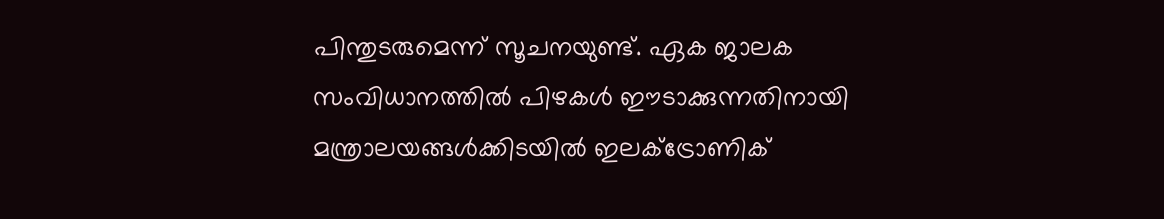പിന്തുടരുമെന്ന് സൂചനയുണ്ട്. ഏക ജാലക സംവിധാനത്തില്‍ പിഴകള്‍ ഈടാക്കുന്നതിനായി മന്ത്രാലയങ്ങള്‍ക്കിടയില്‍ ഇലക്‌ട്രോണിക്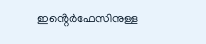ഇൻ്റെര്‍ഫേസിനുള്ള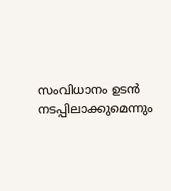സംവിധാനം ഉടന്‍ നടപ്പിലാക്കുമെന്നും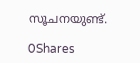സൂചനയുണ്ട്.

0Shares